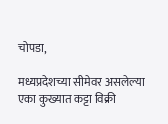चोपडा,

मध्यप्रदेशच्या सीमेवर असलेल्या एका कुख्यात कट्टा विक्री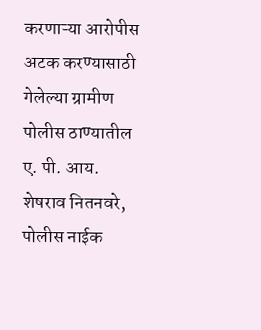करणाऱ्या आरोपीस अटक करण्यासाठी गेलेल्या ग्रामीण पोलीस ठाण्यातील ए. पी. आय. शेषराव नितनवरे, पोलीस नाईक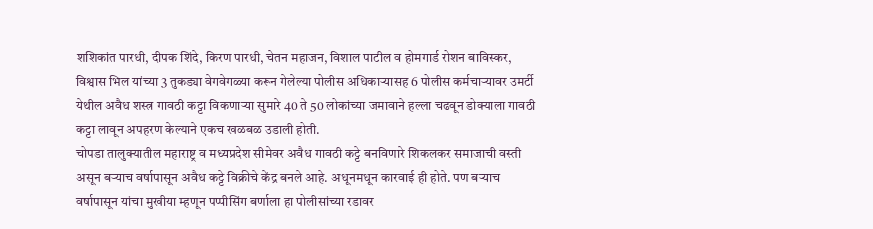शशिकांत पारधी, दीपक शिंदे, किरण पारधी, चेतन महाजन, विशाल पाटील व होमगार्ड रोशन बाविस्कर, विश्वास भिल यांच्या 3 तुकड्या वेगवेगळ्या करून गेलेल्या पोलीस अधिकाऱ्यासह 6 पोलीस कर्मचाऱ्यावर उमर्टी येथील अवैध शस्त्र गावठी कट्टा विकणाऱ्या सुमारे 40 ते 50 लोकांच्या जमावाने हल्ला चढवून डोक्याला गावठी कट्टा लावून अपहरण केल्याने एकच खळबळ उडाली होती.
चोपडा तालुक्यातील महाराष्ट्र व मध्यप्रदेश सीमेवर अवैध गावठी कट्टे बनविणारे शिकलकर समाजाची वस्ती असून बऱ्याच वर्षापासून अवैध कट्टे विक्रीचे केंद्र बनले आहे. अधूनमधून कारवाई ही होते. पण बऱ्याच वर्षापासून यांचा मुखीया म्हणून पप्पीसिंग बर्णाला हा पोलीसांच्या रडावर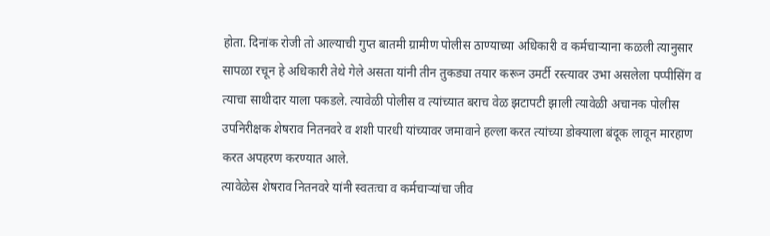होता. दिनांक रोजी तो आल्याची गुप्त बातमी ग्रामीण पोलीस ठाण्याच्या अधिकारी व कर्मचाऱ्याना कळली त्यानुसार सापळा रचून हे अधिकारी तेथे गेले असता यांनी तीन तुकड्या तयार करून उमर्टी रस्त्यावर उभा असलेला पप्पीसिंग व त्याचा साथीदार याला पकडले. त्यावेळी पोलीस व त्यांच्यात बराच वेळ झटापटी झाली त्यावेळी अचानक पोलीस उपनिरीक्षक शेषराव नितनवरे व शशी पारधी यांच्यावर जमावाने हल्ला करत त्यांच्या डोक्याला बंदूक लावून मारहाण करत अपहरण करण्यात आले.
त्यावेळेस शेषराव नितनवरे यांनी स्वतःचा व कर्मचाऱ्यांचा जीव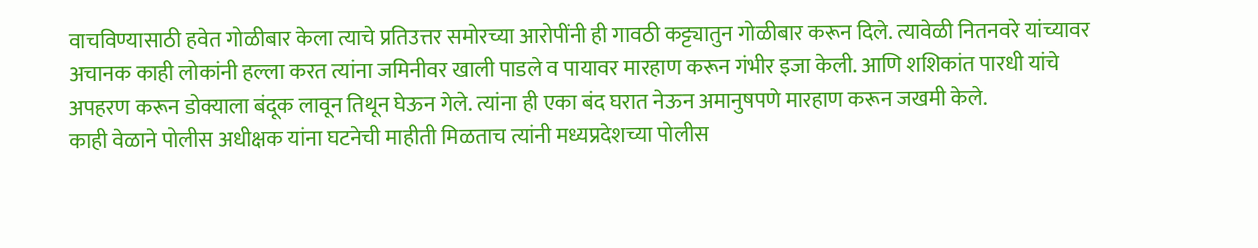वाचविण्यासाठी हवेत गोळीबार केला त्याचे प्रतिउत्तर समोरच्या आरोपींनी ही गावठी कट्ट्यातुन गोळीबार करून दिले. त्यावेळी नितनवरे यांच्यावर अचानक काही लोकांनी हल्ला करत त्यांना जमिनीवर खाली पाडले व पायावर मारहाण करून गंभीर इजा केली. आणि शशिकांत पारधी यांचे अपहरण करून डोक्याला बंदूक लावून तिथून घेऊन गेले. त्यांना ही एका बंद घरात नेऊन अमानुषपणे मारहाण करून जखमी केले.
काही वेळाने पोलीस अधीक्षक यांना घटनेची माहीती मिळताच त्यांनी मध्यप्रदेशच्या पोलीस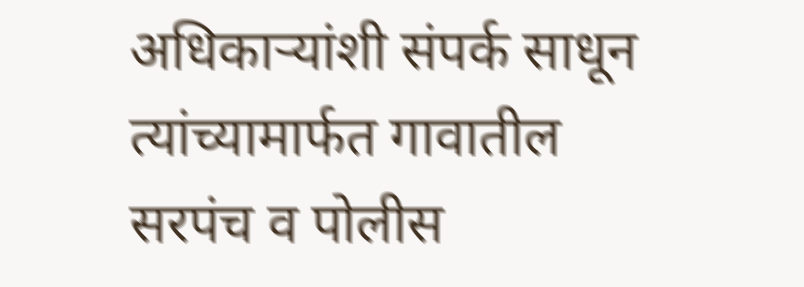अधिकाऱ्यांशी संपर्क साधून त्यांच्यामार्फत गावातील सरपंच व पोलीस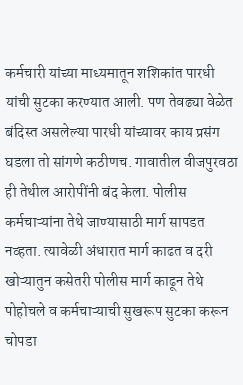कर्मचारी यांच्या माध्यमातून शशिकांत पारधी यांची सुटका करण्यात आली. पण तेवढ्या वेळेत बंदिस्त असलेल्या पारधी यांच्यावर काय प्रसंग घडला तो सांगणे कठीणच. गावातील वीजपुरवठा ही तेथील आरोपींनी बंद केला. पोलीस कर्मचाऱ्यांना तेथे जाण्यासाठी मार्ग सापडत नव्हता. त्यावेळी अंधारात मार्ग काढत व दरी खोऱ्यातुन कसेतरी पोलीस मार्ग काढून तेथे पोहोचले व कर्मचाऱ्याची सुखरूप सुटका करून चोपडा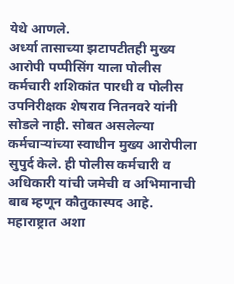येथे आणले.
अर्ध्या तासाच्या झटापटीतही मुख्य आरोपी पप्पीसिंग याला पोलीस कर्मचारी शशिकांत पारधी व पोलीस उपनिरीक्षक शेषराव नितनवरे यांनी सोडले नाही. सोबत असलेल्या कर्मचाऱ्यांच्या स्वाधीन मुख्य आरोपीला सुपुर्द केले. ही पोलीस कर्मचारी व अधिकारी यांची जमेची व अभिमानाची बाब म्हणून कौतुकास्पद आहे. महाराष्ट्रात अशा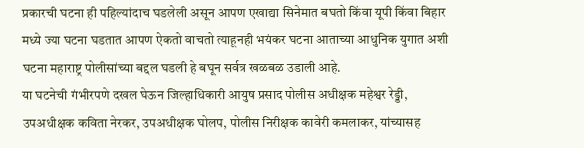प्रकारची घटना ही पहिल्यांदाच घडलेली असून आपण एखाद्या सिनेमात बघतो किंवा यूपी किंवा बिहार मध्ये ज्या घटना घडतात आपण ऐकतो वाचतो त्याहूनही भयंकर घटना आताच्या आधुनिक युगात अशी घटना महाराष्ट्र पोलीसांच्या बद्दल घडली हे बघून सर्वत्र खळबळ उडाली आहे.
या घटनेची गंभीरपणे दखल घेऊन जिल्हाधिकारी आयुष प्रसाद पोलीस अधीक्षक महेश्वर रेड्डी, उपअधीक्षक कविता नेरकर, उपअधीक्षक घोलप, पोलीस निरीक्षक कावेरी कमलाकर, यांच्यासह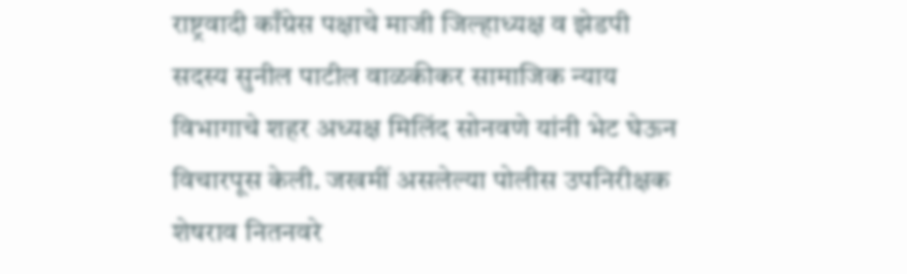राष्ट्रवादी काँग्रेस पक्षाचे माजी जिल्हाध्यक्ष व झेडपी सदस्य सुनील पाटील वाळकीकर सामाजिक न्याय विभागाचे शहर अध्यक्ष मिलिंद सोनवणे यांनी भेट घेऊन विचारपूस केली. जखमीं असलेल्या पोलीस उपनिरीक्षक शेषराव नितनवरे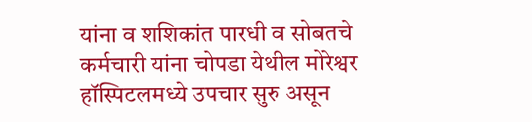यांना व शशिकांत पारधी व सोबतचे कर्मचारी यांना चोपडा येथील मोरेश्वर हॉस्पिटलमध्ये उपचार सुरु असून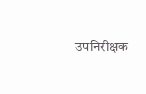उपनिरीक्षक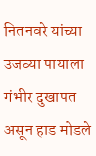नितनवरे यांच्या उजव्या पायाला गंभीर दुखापत असून हाड मोडले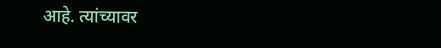आहे. त्यांच्यावर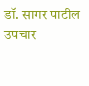डॉ. सागर पाटील उपचार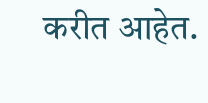करीत आहेत.